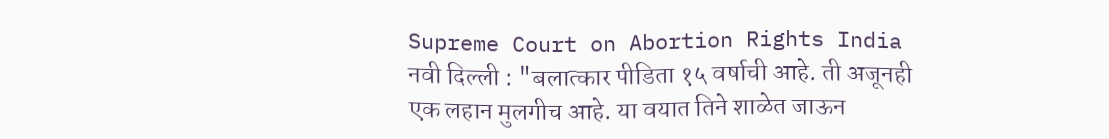Supreme Court on Abortion Rights India
नवी दिल्ली : "बलात्कार पीडिता १५ वर्षाची आहे. ती अजूनही एक लहान मुलगीच आहे. या वयात तिने शाळेत जाऊन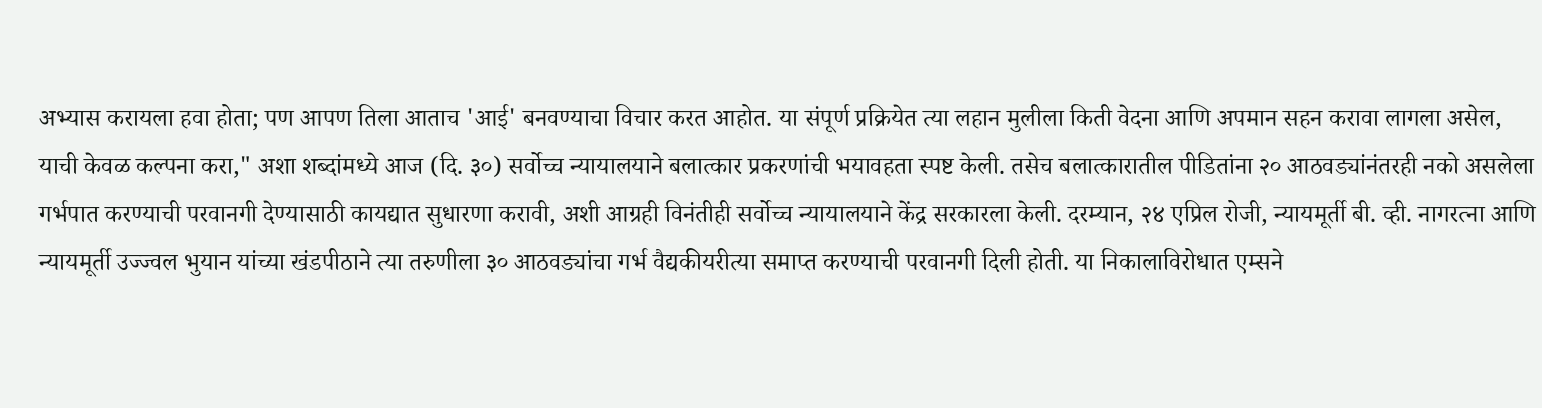अभ्यास करायला हवा होता; पण आपण तिला आताच 'आई' बनवण्याचा विचार करत आहोत. या संपूर्ण प्रक्रियेत त्या लहान मुलीला किती वेदना आणि अपमान सहन करावा लागला असेल, याची केवळ कल्पना करा," अशा शब्दांमध्ये आज (दि. ३०) सर्वोच्च न्यायालयाने बलात्कार प्रकरणांची भयावहता स्पष्ट केली. तसेच बलात्कारातील पीडितांना २० आठवड्यांनंतरही नको असलेला गर्भपात करण्याची परवानगी देण्यासाठी कायद्यात सुधारणा करावी, अशी आग्रही विनंतीही सर्वोच्च न्यायालयाने केंद्र सरकारला केली. दरम्यान, २४ एप्रिल रोजी, न्यायमूर्ती बी. व्ही. नागरत्ना आणि न्यायमूर्ती उज्ज्वल भुयान यांच्या खंडपीठाने त्या तरुणीला ३० आठवड्यांचा गर्भ वैद्यकीयरीत्या समाप्त करण्याची परवानगी दिली होती. या निकालाविरोधात एम्सने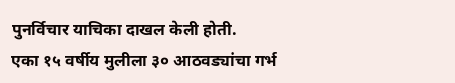पुनर्विचार याचिका दाखल केली होती.
एका १५ वर्षीय मुलीला ३० आठवड्यांचा गर्भ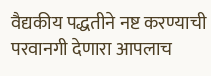वैद्यकीय पद्धतीने नष्ट करण्याची परवानगी देणारा आपलाच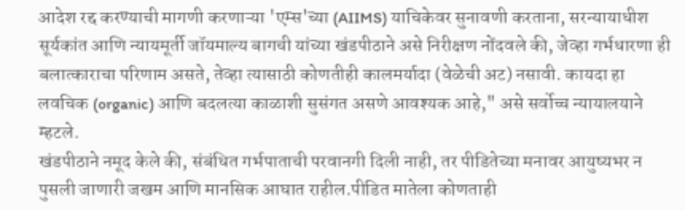आदेश रद्द करण्याची मागणी करणाऱ्या 'एम्स'च्या (AIIMS) याचिकेवर सुनावणी करताना, सरन्यायाधीश सूर्यकांत आणि न्यायमूर्ती जॉयमाल्य बागची यांच्या खंडपीठाने असे निरीक्षण नोंदवले की, जेव्हा गर्भधारणा ही बलात्काराचा परिणाम असते, तेव्हा त्यासाठी कोणतीही कालमर्यादा (वेळेची अट) नसावी. कायदा हा लवचिक (organic) आणि बदलत्या काळाशी सुसंगत असणे आवश्यक आहे," असे सर्वोच्च न्यायालयाने म्हटले.
खंडपीठाने नमूद केले की, संबंधित गर्भपाताची परवानगी दिली नाही, तर पीडितेच्या मनावर आयुष्यभर न पुसली जाणारी जखम आणि मानसिक आघात राहील.पीडित मातेला कोणताही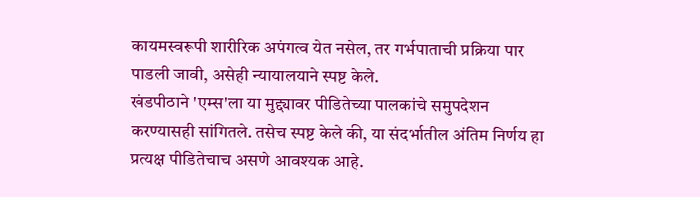कायमस्वरूपी शारीरिक अपंगत्व येत नसेल, तर गर्भपाताची प्रक्रिया पार पाडली जावी, असेही न्यायालयाने स्पष्ट केले.
खंडपीठाने 'एम्स'ला या मुद्द्यावर पीडितेच्या पालकांचे समुपदेशन करण्यासही सांगितले. तसेच स्पष्ट केले की, या संदर्भातील अंतिम निर्णय हा प्रत्यक्ष पीडितेचाच असणे आवश्यक आहे.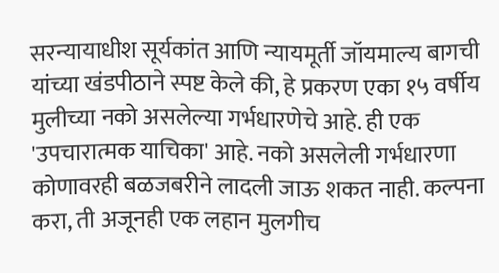सरन्यायाधीश सूर्यकांत आणि न्यायमूर्ती जॉयमाल्य बागची यांच्या खंडपीठाने स्पष्ट केले की, हे प्रकरण एका १५ वर्षीय मुलीच्या नको असलेल्या गर्भधारणेचे आहे. ही एक 'उपचारात्मक याचिका' आहे. नको असलेली गर्भधारणा कोणावरही बळजबरीने लादली जाऊ शकत नाही. कल्पना करा, ती अजूनही एक लहान मुलगीच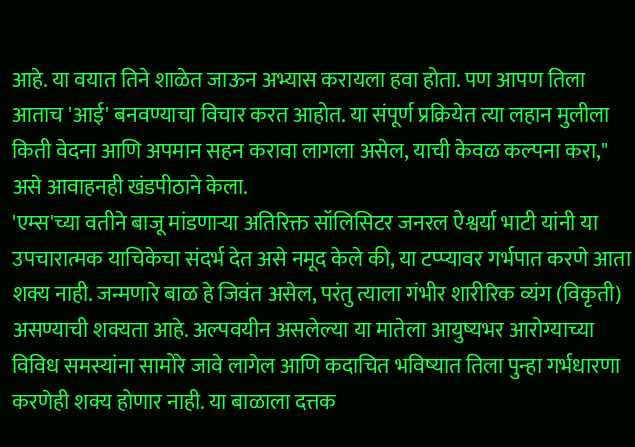आहे. या वयात तिने शाळेत जाऊन अभ्यास करायला हवा होता. पण आपण तिला आताच 'आई' बनवण्याचा विचार करत आहोत. या संपूर्ण प्रक्रियेत त्या लहान मुलीला किती वेदना आणि अपमान सहन करावा लागला असेल, याची केवळ कल्पना करा," असे आवाहनही खंडपीठाने केला.
'एम्स'च्या वतीने बाजू मांडणाऱ्या अतिरिक्त सॉलिसिटर जनरल ऐश्वर्या भाटी यांनी या उपचारात्मक याचिकेचा संदर्भ देत असे नमूद केले की, या टप्प्यावर गर्भपात करणे आता शक्य नाही. जन्मणारे बाळ हे जिवंत असेल, परंतु त्याला गंभीर शारीरिक व्यंग (विकृती) असण्याची शक्यता आहे. अल्पवयीन असलेल्या या मातेला आयुष्यभर आरोग्याच्या विविध समस्यांना सामोरे जावे लागेल आणि कदाचित भविष्यात तिला पुन्हा गर्भधारणा करणेही शक्य होणार नाही. या बाळाला दत्तक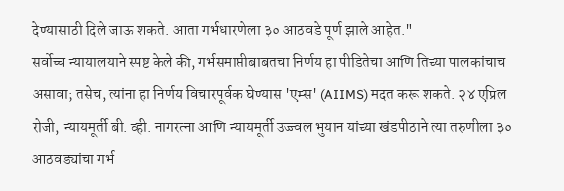देण्यासाठी दिले जाऊ शकते. आता गर्भधारणेला ३० आठवडे पूर्ण झाले आहेत."
सर्वोच्च न्यायालयाने स्पष्ट केले की, गर्भसमाप्तीबाबतचा निर्णय हा पीडितेचा आणि तिच्या पालकांचाच असावा; तसेच, त्यांना हा निर्णय विचारपूर्वक घेण्यास 'एम्स' (AIIMS) मदत करू शकते. २४ एप्रिल रोजी, न्यायमूर्ती बी. व्ही. नागरत्ना आणि न्यायमूर्ती उज्ज्वल भुयान यांच्या खंडपीठाने त्या तरुणीला ३० आठवड्यांचा गर्भ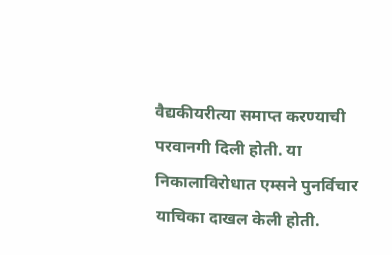वैद्यकीयरीत्या समाप्त करण्याची परवानगी दिली होती. या निकालाविरोधात एम्सने पुनर्विचार याचिका दाखल केली होती.